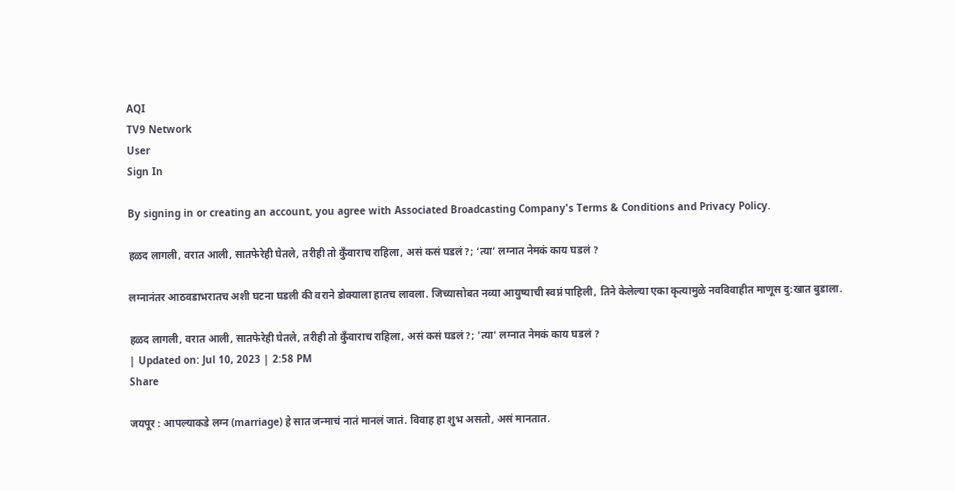AQI
TV9 Network
User
Sign In

By signing in or creating an account, you agree with Associated Broadcasting Company's Terms & Conditions and Privacy Policy.

हळद लागली, वरात आली, सातफेरेही घेतले, तरीही तो कुँवाराच राहिला, असं कसं घडलं?; ‘त्या’ लग्नात नेमकं काय घडलं ?

लग्नानंतर आठवडाभरातच अशी घटना घडली की वराने डोक्याला हातच लावला. जिच्यासोबत नव्या आयुष्याची स्वप्नं पाहिली, तिने केलेल्या एका कृत्यामुळे नवविवाहीत माणूस दु:खात बुडाला.

हळद लागली, वरात आली, सातफेरेही घेतले, तरीही तो कुँवाराच राहिला, असं कसं घडलं?; 'त्या' लग्नात नेमकं काय घडलं ?
| Updated on: Jul 10, 2023 | 2:58 PM
Share

जयपूर : आपल्याकडे लग्न (marriage) हे सात जन्माचं नातं मानलं जातं. विवाह हा शुभ असतो, असं मानतात.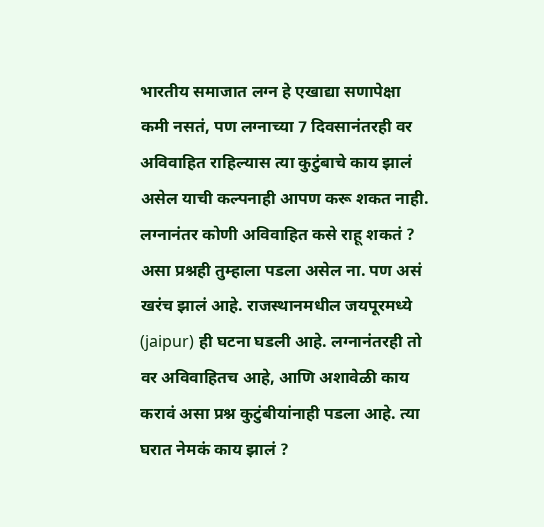भारतीय समाजात लग्न हे एखाद्या सणापेक्षा कमी नसतं, पण लग्नाच्या 7 दिवसानंतरही वर अविवाहित राहिल्यास त्या कुटुंबाचे काय झालं असेल याची कल्पनाही आपण करू शकत नाही. लग्नानंतर कोणी अविवाहित कसे राहू शकतं ? असा प्रश्नही तुम्हाला पडला असेल ना. पण असं खरंच झालं आहे. राजस्थानमधील जयपूरमध्ये (jaipur) ही घटना घडली आहे. लग्नानंतरही तो वर अविवाहितच आहे, आणि अशावेळी काय करावं असा प्रश्न कुटुंबीयांनाही पडला आहे. त्या घरात नेमकं काय झालं ?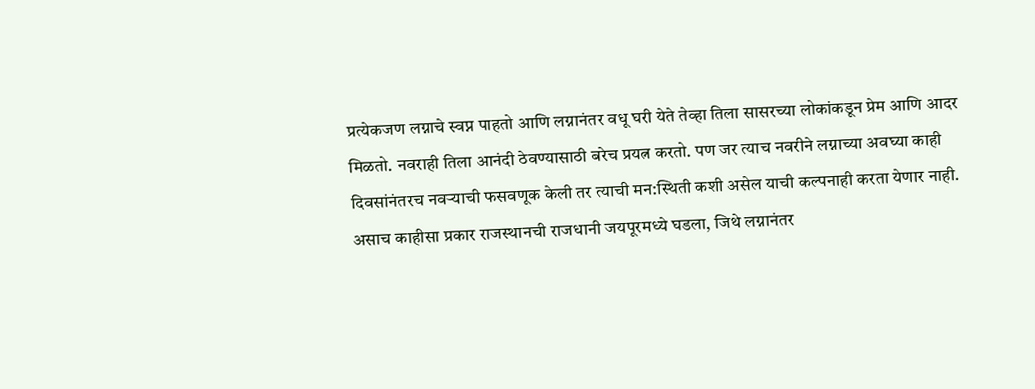प्रत्येकजण लग्नाचे स्वप्न पाहतो आणि लग्नानंतर वधू घरी येते तेव्हा तिला सासरच्या लोकांकडून प्रेम आणि आदर मिळतो. नवराही तिला आनंदी ठेवण्यासाठी बरेच प्रयत्न करतो. पण जर त्याच नवरीने लग्नाच्या अवघ्या काही दिवसांनंतरच नवऱ्याची फसवणूक केली तर त्याची मन:स्थिती कशी असेल याची कल्पनाही करता येणार नाही. असाच काहीसा प्रकार राजस्थानची राजधानी जयपूरमध्ये घडला, जिथे लग्नानंतर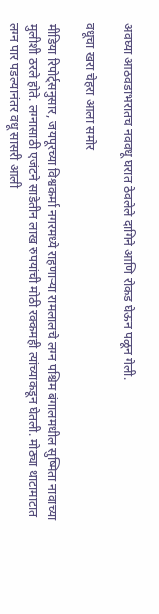अवघ्या आठवडाभरातच नववधू घरात ठेवलेले दागिने आणि रोकड घेऊन पळून गेली.

वधूचा खरा चेहरा आला समोर

मीडिया रिपोर्ट्सनुसार, जयपूरच्या विश्वकर्मा नगरमध्ये राहणाऱ्या रामलालचे लग्न पश्चिम बंगालमधील सुष्मिता नावाच्या मुलीशी ठरले होते. लग्नासाठी एजंटने साडेतीन लाख रुपयांची मोठी रक्कमही त्यांच्याकडून घेतली. मोठ्या थाटामाटात लग्न पार पडल्यानंतर वधू सासरी आली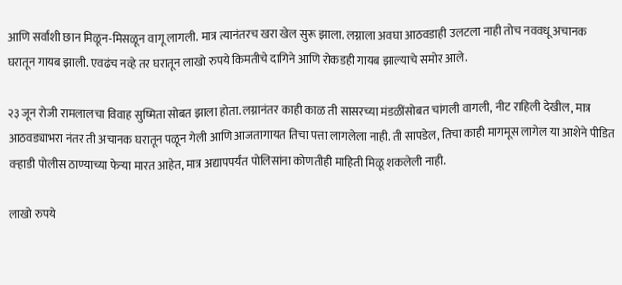आणि सर्वांशी छान मिळून-मिसळून वागू लागली. मात्र त्यानंतरच खरा खेल सुरू झाला. लग्नाला अवघा आठवडाही उलटला नाही तोच नववधू अचानक घरातून गायब झाली. एवढंच नव्हे तर घरातून लाखो रुपये किमतीचे दागिने आणि रोकडही गायब झाल्याचे समोर आले.

२३ जून रोजी रामलालचा विवाह सुष्मिता सोबत झाला होता. लग्नानंतर काही काळ ती सासरच्या मंडळींसोबत चांगली वागली, नीट राहिली देखील, मात्र आठवड्याभरा नंतर ती अचानक घरातून पळून गेली आणि आजतागायत तिचा पत्ता लागलेला नाही. ती सापडेल, तिचा काही मागमूस लागेल या आशेने पीडित वऱ्हाडी पोलीस ठाण्याच्या फेऱ्या मारत आहेत, मात्र अद्यापपर्यंत पोलिसांना कोणतीही माहिती मिळू शकलेली नाही.

लाखो रुपये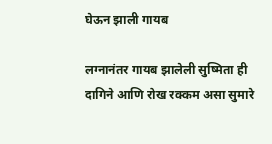घेऊन झाली गायब

लग्नानंतर गायब झालेली सुष्मिता ही दागिने आणि रोख रक्कम असा सुमारे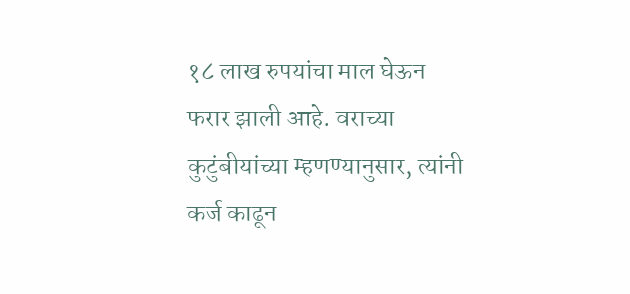१८ लाख रुपयांचा माल घेऊन फरार झाली आहे. वराच्या कुटुंबीयांच्या म्हणण्यानुसार, त्यांनी कर्ज काढून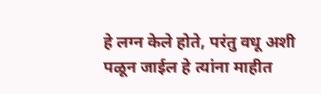हे लग्न केले होते, परंतु वधू अशी पळून जाईल हे त्यांना माहीत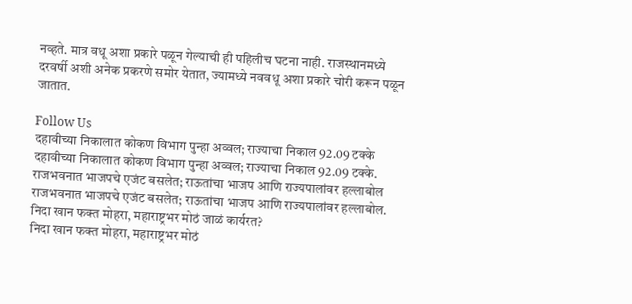नव्हते. मात्र वधू अशा प्रकारे पळून गेल्याची ही पहिलीच घटना नाही. राजस्थानमध्ये दरवर्षी अशी अनेक प्रकरणे समोर येतात, ज्यामध्ये नववधू अशा प्रकारे चोरी करून पळून जातात.

Follow Us
दहावीच्या निकालात कोकण विभाग पुन्हा अव्वल; राज्याचा निकाल 92.09 टक्के
दहावीच्या निकालात कोकण विभाग पुन्हा अव्वल; राज्याचा निकाल 92.09 टक्के.
राजभवनात भाजपचे एजंट बसलेत; राऊतांचा भाजप आणि राज्यपालांवर हल्लाबोल
राजभवनात भाजपचे एजंट बसलेत; राऊतांचा भाजप आणि राज्यपालांवर हल्लाबोल.
निदा खान फक्त मोहरा, महाराष्ट्रभर मोठं जाळं कार्यरत?
निदा खान फक्त मोहरा, महाराष्ट्रभर मोठं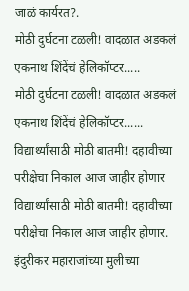जाळं कार्यरत?.
मोठी दुर्घटना टळली! वादळात अडकलं एकनाथ शिंदेंचं हेलिकॉप्टर.....
मोठी दुर्घटना टळली! वादळात अडकलं एकनाथ शिंदेंचं हेलिकॉप्टर......
विद्यार्थ्यांसाठी मोठी बातमी! दहावीच्या परीक्षेचा निकाल आज जाहीर होणार
विद्यार्थ्यांसाठी मोठी बातमी! दहावीच्या परीक्षेचा निकाल आज जाहीर होणार.
इंदुरीकर महाराजांच्या मुलीच्या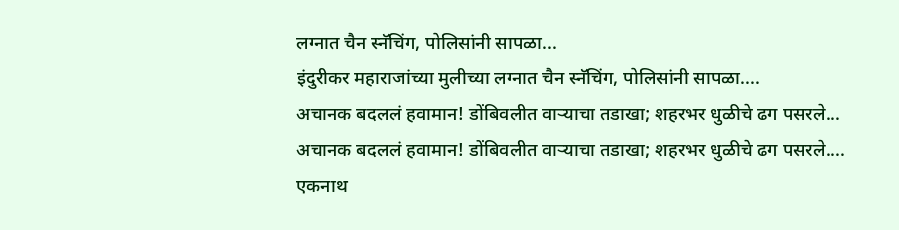लग्नात चैन स्नॅचिंग, पोलिसांनी सापळा...
इंदुरीकर महाराजांच्या मुलीच्या लग्नात चैन स्नॅचिंग, पोलिसांनी सापळा....
अचानक बदललं हवामान! डोंबिवलीत वाऱ्याचा तडाखा; शहरभर धुळीचे ढग पसरले...
अचानक बदललं हवामान! डोंबिवलीत वाऱ्याचा तडाखा; शहरभर धुळीचे ढग पसरले....
एकनाथ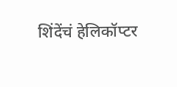शिंदेंचं हेलिकॉप्टर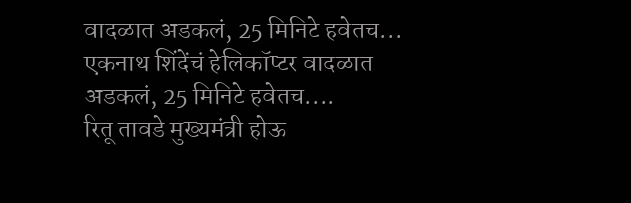वादळात अडकलं, 25 मिनिटे हवेतच...
एकनाथ शिंदेंचं हेलिकॉप्टर वादळात अडकलं, 25 मिनिटे हवेतच....
रितू तावडे मुख्यमंत्री होऊ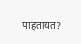पाहतायत?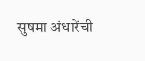सुषमा अंधारेंची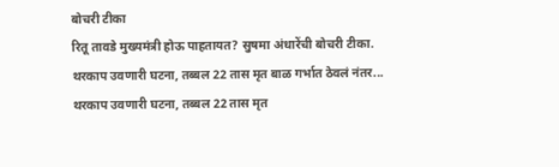बोचरी टीका
रितू तावडे मुख्यमंत्री होऊ पाहतायत? सुषमा अंधारेंची बोचरी टीका.
थरकाप उवणारी घटना, तब्बल 22 तास मृत बाळ गर्भात ठेवलं नंतर...
थरकाप उवणारी घटना, तब्बल 22 तास मृत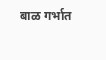बाळ गर्भात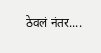ठेवलं नंतर....